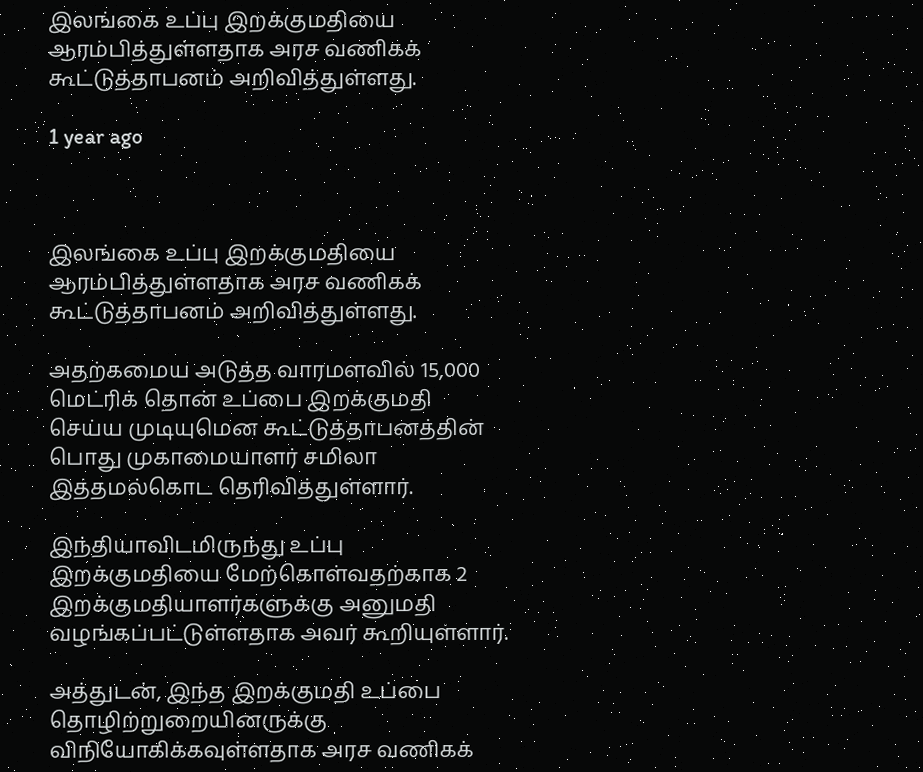இலங்கை உப்பு இறக்குமதியை ஆரம்பித்துள்ளதாக அரச வணிகக் கூட்டுத்தாபனம் அறிவித்துள்ளது.

1 year ago



இலங்கை உப்பு இறக்குமதியை ஆரம்பித்துள்ளதாக அரச வணிகக் கூட்டுத்தாபனம் அறிவித்துள்ளது.

அதற்கமைய அடுத்த வாரமளவில் 15,000 மெட்ரிக் தொன் உப்பை இறக்குமதி செய்ய முடியுமென கூட்டுத்தாபனத்தின் பொது முகாமையாளர் சமிலா இத்தமல்கொட தெரிவித்துள்ளார்.

இந்தியாவிடமிருந்து உப்பு இறக்குமதியை மேற்கொள்வதற்காக 2 இறக்குமதியாளர்களுக்கு அனுமதி வழங்கப்பட்டுள்ளதாக அவர் கூறியுள்ளார்.

அத்துடன், இந்த இறக்குமதி உப்பை தொழிற்றுறையினருக்கு விநியோகிக்கவுள்ளதாக அரச வணிகக்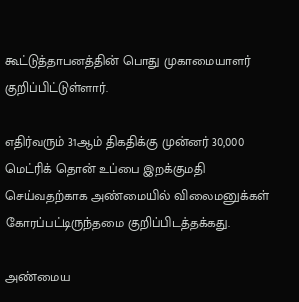கூட்டுத்தாபனத்தின் பொது முகாமையாளர் குறிப்பிட்டுள்ளார்.

எதிர்வரும் 31ஆம் திகதிக்கு முன்னர் 30,000 மெட்ரிக் தொன் உப்பை இறக்குமதி செய்வதற்காக அண்மையில் விலைமனுக்கள் கோரப்பட்டிருந்தமை குறிப்பிடத்தக்கது.

அண்மைய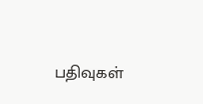பதிவுகள்